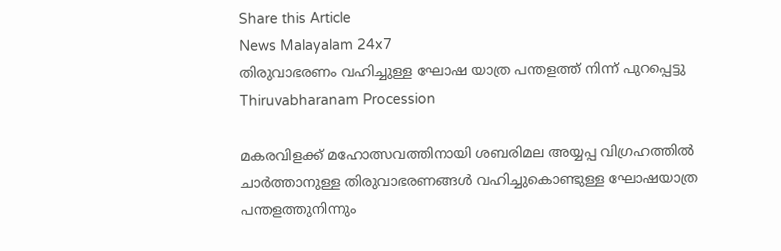Share this Article
News Malayalam 24x7
തിരുവാഭരണം വഹിച്ചുള്ള ഘോഷ യാത്ര പന്തളത്ത് നിന്ന് പുറപ്പെട്ടു
Thiruvabharanam Procession

മകരവിളക്ക് മഹോത്സവത്തിനായി ശബരിമല അയ്യപ്പ വിഗ്രഹത്തിൽ ചാർത്താനുള്ള തിരുവാഭരണങ്ങൾ വഹിച്ചുകൊണ്ടുള്ള ഘോഷയാത്ര പന്തളത്തുനിന്നും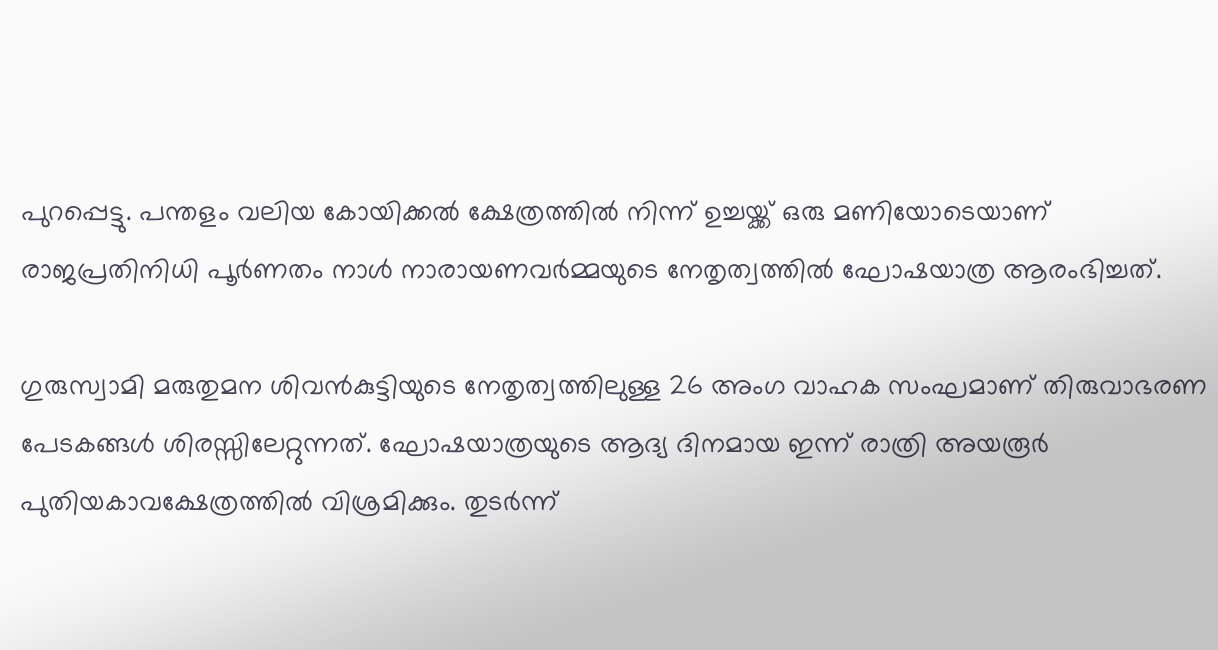പുറപ്പെട്ടു. പന്തളം വലിയ കോയിക്കൽ ക്ഷേത്രത്തിൽ നിന്ന് ഉച്ചയ്ക്ക് ഒരു മണിയോടെയാണ് രാജപ്രതിനിധി പൂർണതം നാൾ നാരായണവർമ്മയുടെ നേതൃത്വത്തിൽ ഘോഷയാത്ര ആരംഭിച്ചത്.

ഗുരുസ്വാമി മരുതുമന ശിവൻകുട്ടിയുടെ നേതൃത്വത്തിലുള്ള 26 അംഗ വാഹക സംഘമാണ് തിരുവാഭരണ പേടകങ്ങൾ ശിരസ്സിലേറ്റുന്നത്. ഘോഷയാത്രയുടെ ആദ്യ ദിനമായ ഇന്ന് രാത്രി അയരൂർ പുതിയകാവക്ഷേത്രത്തിൽ വിശ്രമിക്കും. തുടർന്ന്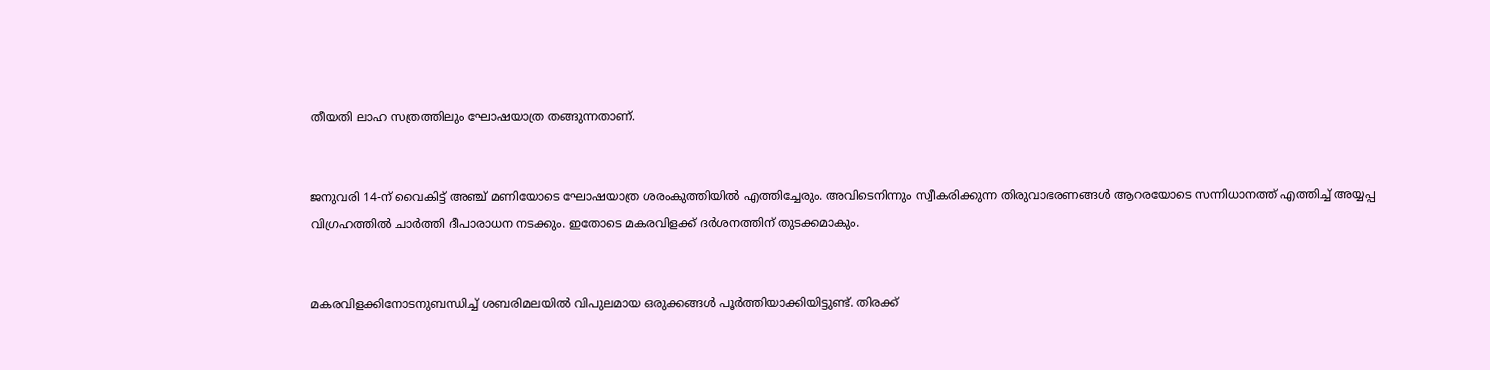തീയതി ലാഹ സത്രത്തിലും ഘോഷയാത്ര തങ്ങുന്നതാണ്.


ജനുവരി 14-ന് വൈകിട്ട് അഞ്ച് മണിയോടെ ഘോഷയാത്ര ശരംകുത്തിയിൽ എത്തിച്ചേരും. അവിടെനിന്നും സ്വീകരിക്കുന്ന തിരുവാഭരണങ്ങൾ ആറരയോടെ സന്നിധാനത്ത് എത്തിച്ച് അയ്യപ്പ വിഗ്രഹത്തിൽ ചാർത്തി ദീപാരാധന നടക്കും. ഇതോടെ മകരവിളക്ക് ദർശനത്തിന് തുടക്കമാകും.


മകരവിളക്കിനോടനുബന്ധിച്ച് ശബരിമലയിൽ വിപുലമായ ഒരുക്കങ്ങൾ പൂർത്തിയാക്കിയിട്ടുണ്ട്. തിരക്ക്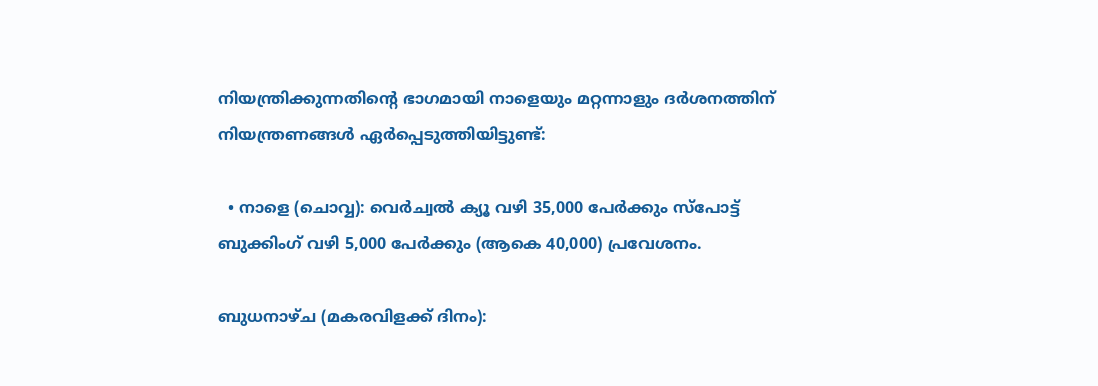നിയന്ത്രിക്കുന്നതിന്റെ ഭാഗമായി നാളെയും മറ്റന്നാളും ദർശനത്തിന് നിയന്ത്രണങ്ങൾ ഏർപ്പെടുത്തിയിട്ടുണ്ട്:

  • നാളെ (ചൊവ്വ): വെർച്വൽ ക്യൂ വഴി 35,000 പേർക്കും സ്പോട്ട് ബുക്കിംഗ് വഴി 5,000 പേർക്കും (ആകെ 40,000) പ്രവേശനം.

ബുധനാഴ്ച (മകരവിളക്ക് ദിനം):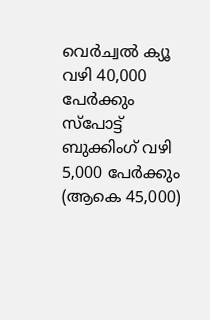വെർച്വൽ ക്യൂ വഴി 40,000 പേർക്കും സ്പോട്ട് ബുക്കിംഗ് വഴി 5,000 പേർക്കും (ആകെ 45,000)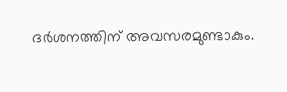ദർശനത്തിന് അവസരമുണ്ടാകും.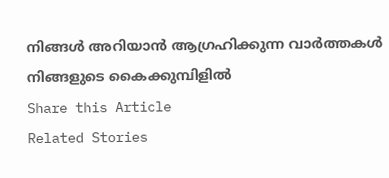നിങ്ങൾ അറിയാൻ ആഗ്രഹിക്കുന്ന വാർത്തകൾ നിങ്ങളുടെ കൈക്കുമ്പിളിൽ
Share this Article
Related Stories